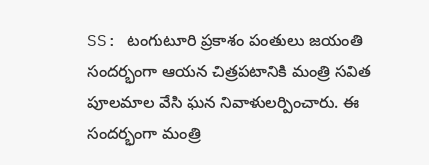SS: టంగుటూరి ప్రకాశం పంతులు జయంతి సందర్భంగా ఆయన చిత్రపటానికి మంత్రి సవిత పూలమాల వేసి ఘన నివాళులర్పించారు. ఈ సందర్భంగా మంత్రి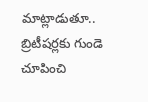మాట్లాడుతూ.. బ్రిటీషర్లకు గుండె చూపించి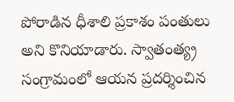పోరాడిన ధీశాలి ప్రకాశం పంతులు అని కొనియాడారు. స్వాతంత్య్ర సంగ్రామంలో ఆయన ప్రదర్శించిన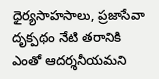ధైర్యసాహసాలు, ప్రజాసేవా దృక్పథం నేటి తరానికి ఎంతో ఆదర్శనీయమని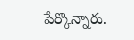పేర్కొన్నారు.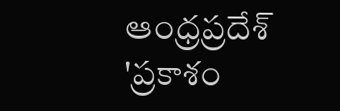ఆంధ్రప్రదేశ్
'ప్రకాశం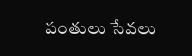పంతులు సేవలు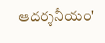ఆదర్శనీయం'